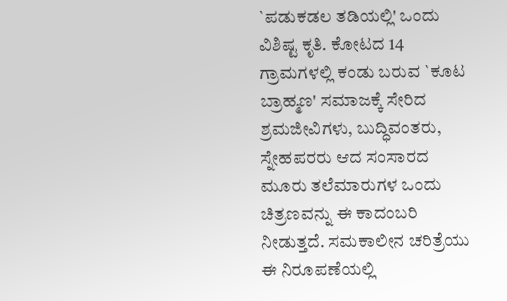`ಪಡುಕಡಲ ತಡಿಯಲ್ಲಿ' ಒಂದು ವಿಶಿಷ್ಟ ಕೃತಿ. ಕೋಟದ 14 ಗ್ರಾಮಗಳಲ್ಲಿ ಕಂಡು ಬರುವ `ಕೂಟ ಬ್ರಾಹ್ಮಣ' ಸಮಾಜಕ್ಕೆ ಸೇರಿದ ಶ್ರಮಜೀವಿಗಳು, ಬುದ್ಧಿವಂತರು, ಸ್ನೇಹಪರರು ಆದ ಸಂಸಾರದ ಮೂರು ತಲೆಮಾರುಗಳ ಒಂದು ಚಿತ್ರಣವನ್ನು ಈ ಕಾದಂಬರಿ ನೀಡುತ್ತದೆ. ಸಮಕಾಲೀನ ಚರಿತ್ರೆಯು ಈ ನಿರೂಪಣೆಯಲ್ಲಿ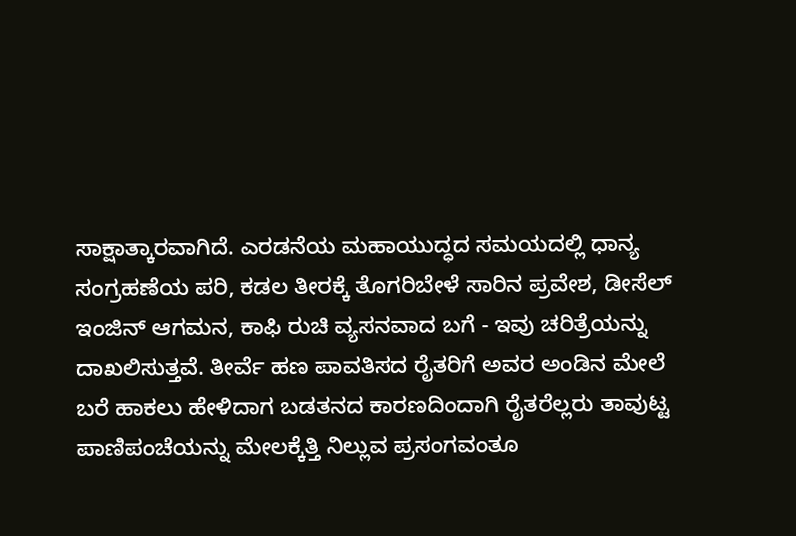ಸಾಕ್ಷಾತ್ಕಾರವಾಗಿದೆ. ಎರಡನೆಯ ಮಹಾಯುದ್ಧದ ಸಮಯದಲ್ಲಿ ಧಾನ್ಯ ಸಂಗ್ರಹಣೆಯ ಪರಿ, ಕಡಲ ತೀರಕ್ಕೆ ತೊಗರಿಬೇಳೆ ಸಾರಿನ ಪ್ರವೇಶ, ಡೀಸೆಲ್ ಇಂಜಿನ್ ಆಗಮನ, ಕಾಫಿ ರುಚಿ ವ್ಯಸನವಾದ ಬಗೆ - ಇವು ಚರಿತ್ರೆಯನ್ನು ದಾಖಲಿಸುತ್ತವೆ. ತೀರ್ವೆ ಹಣ ಪಾವತಿಸದ ರೈತರಿಗೆ ಅವರ ಅಂಡಿನ ಮೇಲೆ ಬರೆ ಹಾಕಲು ಹೇಳಿದಾಗ ಬಡತನದ ಕಾರಣದಿಂದಾಗಿ ರೈತರೆಲ್ಲರು ತಾವುಟ್ಟ ಪಾಣಿಪಂಚೆಯನ್ನು ಮೇಲಕ್ಕೆತ್ತಿ ನಿಲ್ಲುವ ಪ್ರಸಂಗವಂತೂ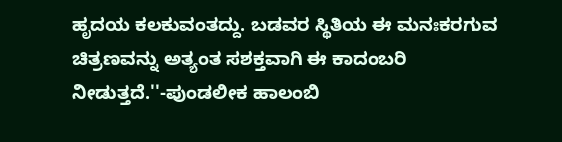ಹೃದಯ ಕಲಕುವಂತದ್ದು. ಬಡವರ ಸ್ಥಿತಿಯ ಈ ಮನಃಕರಗುವ ಚಿತ್ರಣವನ್ನು ಅತ್ಯಂತ ಸಶಕ್ತವಾಗಿ ಈ ಕಾದಂಬರಿ ನೀಡುತ್ತದೆ.''-ಪುಂಡಲೀಕ ಹಾಲಂಬಿ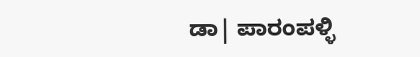ಡಾ| ಪಾರಂಪಳ್ಳಿ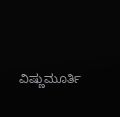ವಿಷ್ಣುಮೂರ್ತಿ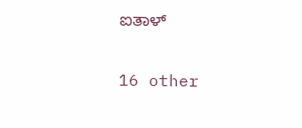ಐತಾಳ್

16 other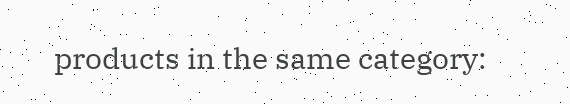products in the same category: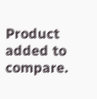Product added to compare.